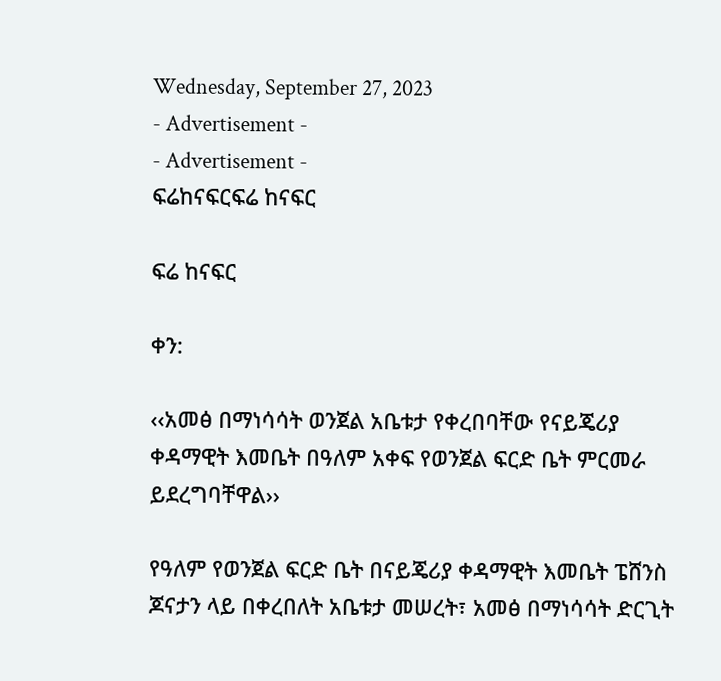Wednesday, September 27, 2023
- Advertisement -
- Advertisement -
ፍሬከናፍርፍሬ ከናፍር

ፍሬ ከናፍር

ቀን:

‹‹አመፅ በማነሳሳት ወንጀል አቤቱታ የቀረበባቸው የናይጄሪያ ቀዳማዊት እመቤት በዓለም አቀፍ የወንጀል ፍርድ ቤት ምርመራ ይደረግባቸዋል››

የዓለም የወንጀል ፍርድ ቤት በናይጄሪያ ቀዳማዊት እመቤት ፔሸንስ ጆናታን ላይ በቀረበለት አቤቱታ መሠረት፣ አመፅ በማነሳሳት ድርጊት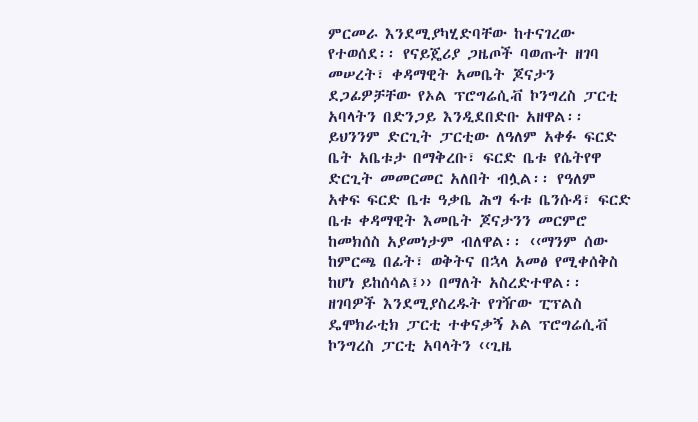ምርመራ እንደሚያካሂድባቸው ከተናገረው የተወሰደ፡፡ የናይጄሪያ ጋዜጦች ባወጡት ዘገባ መሠረት፣ ቀዳማዊት አመቤት ጆናታን ደጋፊዎቻቸው የኦል ፕሮግሬሲቭ ኮንግረስ ፓርቲ አባላትን በድንጋይ እንዲደበድቡ አዘዋል፡፡ ይህንንም ድርጊት ፓርቲው ለዓለም አቀፉ ፍርድ ቤት አቤቱታ በማቅረቡ፣ ፍርድ ቤቱ የሴትየዋ ድርጊት መመርመር አለበት ብሏል፡፡ የዓለም አቀፍ ፍርድ ቤቱ ዓቃቤ ሕግ ፋቱ ቤንሱዳ፣ ፍርድ ቤቱ ቀዳማዊት እመቤት ጆናታንን መርምሮ ከመክሰስ አያመነታም ብለዋል፡፡ ‹‹ማንም ሰው ከምርጫ በፊት፣ ወቅትና በኋላ አመፅ የሚቀሰቅስ ከሆነ ይከሰሳል፤›› በማለት አስረድተዋል፡፡ ዘገባዎች እንደሚያስረዱት የገዥው ፒፕልስ ዴሞክራቲክ ፓርቲ ተቀናቃኝ ኦል ፕሮግሬሲቭ ኮንግረስ ፓርቲ አባላትን ‹‹ጊዜ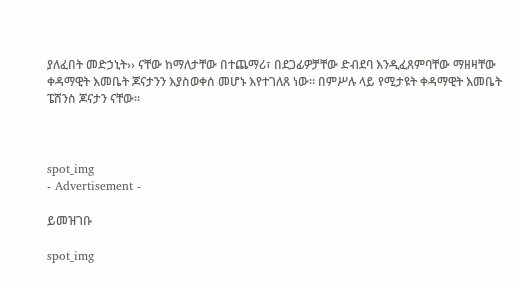ያለፈበት መድኃኒት›› ናቸው ከማለታቸው በተጨማሪ፣ በደጋፊዎቻቸው ድብደባ እንዲፈጸምባቸው ማዘዛቸው ቀዳማዊት እመቤት ጆናታንን እያስወቀሰ መሆኑ እየተገለጸ ነው፡፡ በምሥሉ ላይ የሚታዩት ቀዳማዊት እመቤት ፔሸንስ ጆናታን ናቸው፡፡



spot_img
- Advertisement -

ይመዝገቡ

spot_img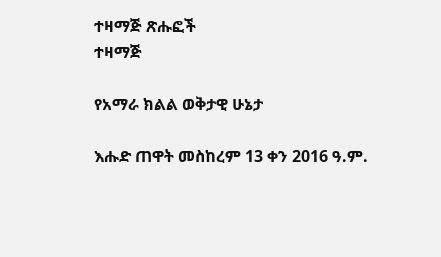ተዛማጅ ጽሑፎች
ተዛማጅ

የአማራ ክልል ወቅታዊ ሁኔታ

እሑድ ጠዋት መስከረም 13 ቀን 2016 ዓ.ም.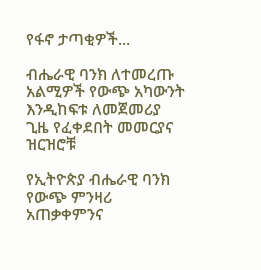የፋኖ ታጣቂዎች...

ብሔራዊ ባንክ ለተመረጡ አልሚዎች የውጭ አካውንት እንዲከፍቱ ለመጀመሪያ ጊዜ የፈቀደበት መመርያና ዝርዝሮቹ

የኢትዮጵያ ብሔራዊ ባንክ የውጭ ምንዛሪ አጠቃቀምንና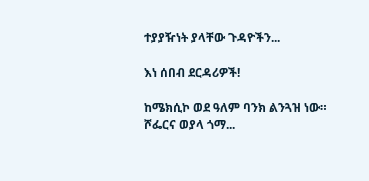ተያያዥነት ያላቸው ጉዳዮችን...

እነ ሰበብ ደርዳሪዎች!

ከሜክሲኮ ወደ ዓለም ባንክ ልንጓዝ ነው። ሾፌርና ወያላ ጎማ...